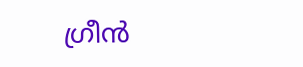ഗ്രീന്‍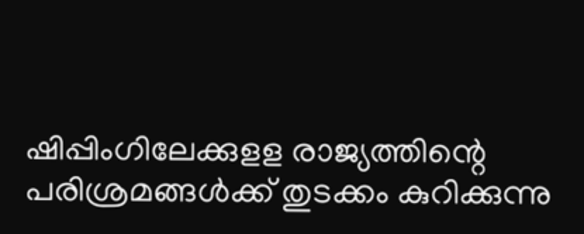ഷിപ്പിംഗിലേക്കുളള രാജ്യത്തിന്റെ പരിശ്രമങ്ങള്‍ക്ക്‌ തുടക്കം കുറിക്കുന്നു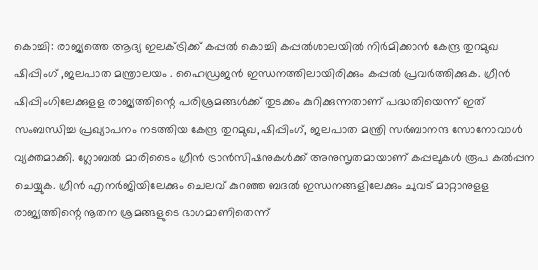കൊച്ചി: രാജ്യത്തെ ആദ്യ ഇലക്ട്രിക്ക്‌ കപ്പല്‍ കൊച്ചി കപ്പല്‍ശാലയില്‍ നിര്‍മിക്കാന്‍ കേന്ദ്ര തുറമുഖ ഷിപ്പിംഗ്‌ ,ജലപാത മന്ത്രാലയം . ഹൈഡ്രജന്‍ ഇന്ധനത്തിലായിരിക്കും കപ്പല്‍ പ്രവര്‍ത്തിക്കുക. ഗ്രീന്‍ ഷിപ്പിംഗിലേക്കുളള രാജ്യത്തിന്റെ പരിശ്രമങ്ങള്‍ക്ക്‌ തുടക്കം കുറിക്കുന്നതാണ്‌ പദ്ധതിയെന്ന്‌ ഇത്‌ സംബന്ധിച്ച പ്രഖ്യാപനം നടത്തിയ കേന്ദ്ര തുറമുഖ,ഷിപ്പിംഗ്, ജലപാത മന്ത്രി സര്‍ബാനന്ദ സോനോവാള്‍ വ്യക്തമാക്കി. ഗ്ലോബല്‍ മാരിടൈം ഗ്രീന്‍ ട്രാന്‍സിഷനുകള്‍ക്ക്‌ അനുസൃതമായാണ്‌ കപ്പലുകള്‍ രൂപ കല്‍പ്പന ചെയ്യുക. ഗ്രീന്‍ എനര്‍ജിയിലേക്കും ചെലവ്‌ കുറഞ്ഞ ബദല്‍ ഇന്ധനങ്ങളിലേക്കും ചുവട്‌ മാറ്റാനുളള രാജ്യത്തിന്റെ നൂതന ശ്രമങ്ങളുടെ ഭാഗമാണിതെന്ന്‌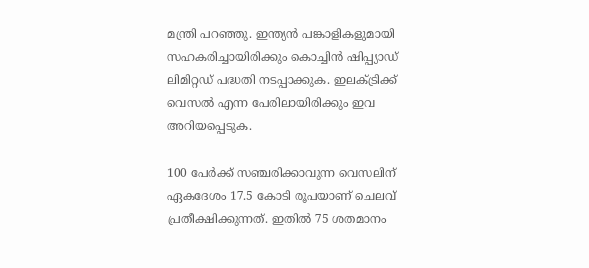മന്ത്രി പറഞ്ഞു. ഇന്ത്യന്‍ പങ്കാളികളുമായി സഹകരിച്ചായിരിക്കും കൊച്ചിന്‍ ഷിപ്പ്യാഡ്‌ ലിമിറ്റഡ്‌ പദ്ധതി നടപ്പാക്കുക. ഇലക്ട്രിക്ക്‌ വെസല്‍ എന്ന പേരിലായിരിക്കും ഇവ അറിയപ്പെടുക.

100 പേര്‍ക്ക്‌ സഞ്ചരിക്കാവുന്ന വെസലിന്‌ ഏകദേശം 17.5 കോടി രൂപയാണ്‌ ചെലവ്‌ പ്രതീക്ഷിക്കുന്നത്‌. ഇതില്‍ 75 ശതമാനം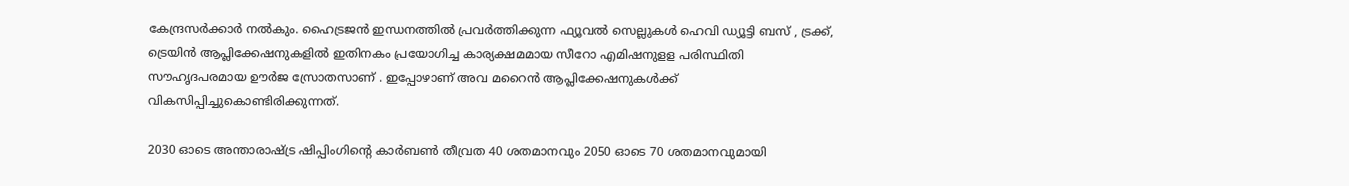കേന്ദ്രസര്‍ക്കാര്‍ നല്‍കും. ഹൈട്രജന്‍ ഇന്ധനത്തില്‍ പ്രവര്‍ത്തിക്കുന്ന ഫ്യൂവല്‍ സെല്ലുകള്‍ ഹെവി ഡ്യൂട്ടി ബസ്‌ , ട്രക്ക്‌, ട്രെയിന്‍ ആപ്ലിക്കേഷനുകളില്‍ ഇതിനകം പ്രയോഗിച്ച കാര്യക്ഷമമായ സീറോ എമിഷനുളള പരിസ്ഥിതി സൗഹൃദപരമായ ഊര്‍ജ സ്രോതസാണ്‌ . ഇപ്പോഴാണ്‌ അവ മറൈന്‍ ആപ്ലിക്കേഷനുകള്‍ക്ക്‌ വികസിപ്പിച്ചുകൊണ്ടിരിക്കുന്നത്‌.

2030 ഓടെ അന്താരാഷ്ട്ര ഷിപ്പിംഗിന്റെ കാര്‍ബണ്‍ തീവ്രത 40 ശതമാനവും 2050 ഓടെ 70 ശതമാനവുമായി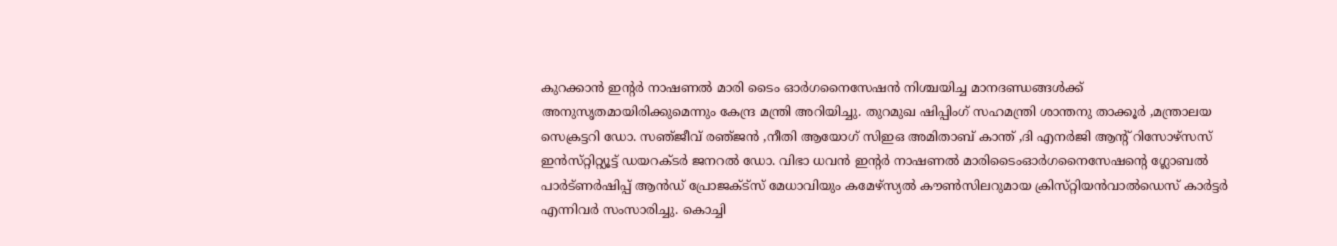കുറക്കാന്‍ ഇന്റര്‍ നാഷണല്‍ മാരി ടൈം ഓര്‍ഗനൈസേഷന്‍ നിശ്ചയിച്ച മാനദണ്ഡങ്ങള്‍ക്ക്‌ അനുസൃതമായിരിക്കുമെന്നും കേന്ദ്ര മന്ത്രി അറിയിച്ചു. തുറമുഖ ഷിപ്പിംഗ്‌ സഹമന്ത്രി ശാന്തനു താക്കൂര്‍ ,മന്ത്രാലയ സെക്രട്ടറി ഡോ. സഞ്‌ജീവ്‌ രഞ്‌ജന്‍ ,നീതി ആയോഗ്‌ സിഇഒ അമിതാബ്‌ കാന്ത്‌ ,ദി എനര്‍ജി ആന്റ് റിസോഴ്‌സസ്‌ ഇന്‍സ്‌റ്റിറ്റ്യൂട്ട് ഡയറക്ടര്‍ ജനറല്‍ ഡോ. വിഭാ ധവന്‍ ഇന്റര്‍ നാഷണല്‍ മാരിടൈംഓര്‍ഗനൈസേഷന്റെ ഗ്ലോബല്‍ പാര്‍ട്ണര്‍ഷിപ്പ്‌ ആന്‍ഡ്‌ പ്രോജക്ട്‌സ്‌ മേധാവിയും കമേഴ്‌സ്യല്‍ കൗണ്‍സിലറുമായ ക്രിസ്‌റ്റിയന്‍വാല്‍ഡെസ്‌ കാര്‍ട്ടര്‍ എന്നിവര്‍ സംസാരിച്ചു. കൊച്ചി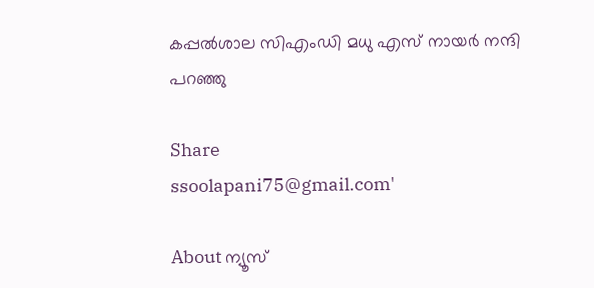കപ്പല്‍ശാല സിഎംഡി മധു എസ്‌ നായര്‍ നന്ദി പറഞ്ഞു

Share
ssoolapani75@gmail.com'

About ന്യൂസ്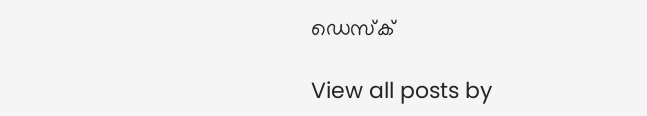ഡെസ്ക്

View all posts by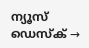ന്യൂസ് ഡെസ്ക് →